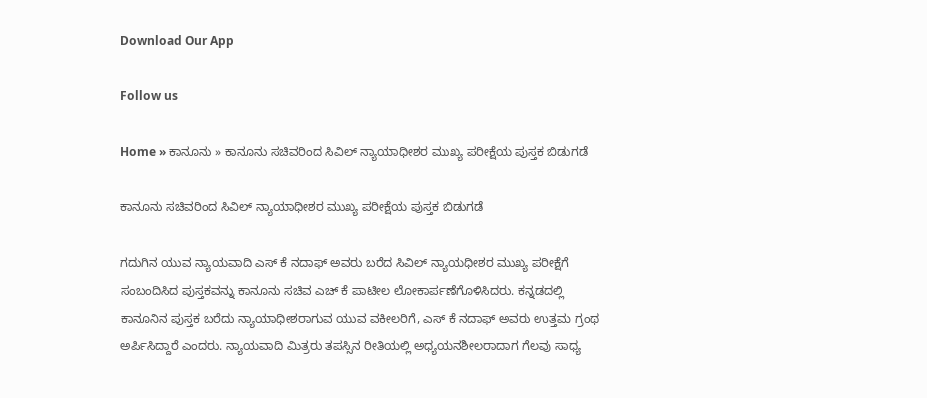Download Our App

Follow us

Home » ಕಾನೂನು » ಕಾನೂನು ಸಚಿವರಿಂದ ಸಿವಿಲ್ ನ್ಯಾಯಾಧೀಶರ ಮುಖ್ಯ ಪರೀಕ್ಷೆಯ ಪುಸ್ತಕ ಬಿಡುಗಡೆ

ಕಾನೂನು ಸಚಿವರಿಂದ ಸಿವಿಲ್ ನ್ಯಾಯಾಧೀಶರ ಮುಖ್ಯ ಪರೀಕ್ಷೆಯ ಪುಸ್ತಕ ಬಿಡುಗಡೆ

ಗದುಗಿನ ಯುವ ನ್ಯಾಯವಾದಿ ಎಸ್ ಕೆ ನದಾಫ್ ಅವರು ಬರೆದ ಸಿವಿಲ್ ನ್ಯಾಯಧೀಶರ ಮುಖ್ಯ ಪರೀಕ್ಷೆಗೆ ಸಂಬಂದಿಸಿದ ಪುಸ್ತಕವನ್ನು ಕಾನೂನು ಸಚಿವ ಎಚ್ ಕೆ ಪಾಟೀಲ ಲೋಕಾರ್ಪಣೆಗೊಳಿಸಿದರು. ಕನ್ನಡದಲ್ಲಿ ಕಾನೂನಿನ ಪುಸ್ತಕ ಬರೆದು ನ್ಯಾಯಾಧೀಶರಾಗುವ ಯುವ ವಕೀಲರಿಗೆ, ಎಸ್ ಕೆ ನದಾಫ್ ಅವರು ಉತ್ತಮ ಗ್ರಂಥ ಅರ್ಪಿಸಿದ್ದಾರೆ ಎಂದರು. ನ್ಯಾಯವಾದಿ ಮಿತ್ರರು ತಪಸ್ಸಿನ ರೀತಿಯಲ್ಲಿ ಅಧ್ಯಯನಶೀಲರಾದಾಗ ಗೆಲವು ಸಾಧ್ಯ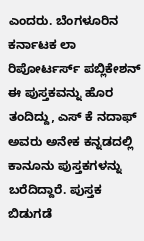ಎಂದರು. ಬೆಂಗಳೂರಿನ ಕರ್ನಾಟಕ ಲಾ ರಿಪೋರ್ಟರ್ಸ್ ಪಬ್ಲಿಕೇಶನ್ ಈ ಪುಸ್ತಕವನ್ನು ಹೊರ ತಂದಿದ್ದು, ಎಸ್ ಕೆ ನದಾಫ್ ಅವರು ಅನೇಕ ಕನ್ನಡದಲ್ಲಿ ಕಾನೂನು ಪುಸ್ತಕಗಳನ್ನು ಬರೆದಿದ್ದಾರೆ. ಪುಸ್ತಕ ಬಿಡುಗಡೆ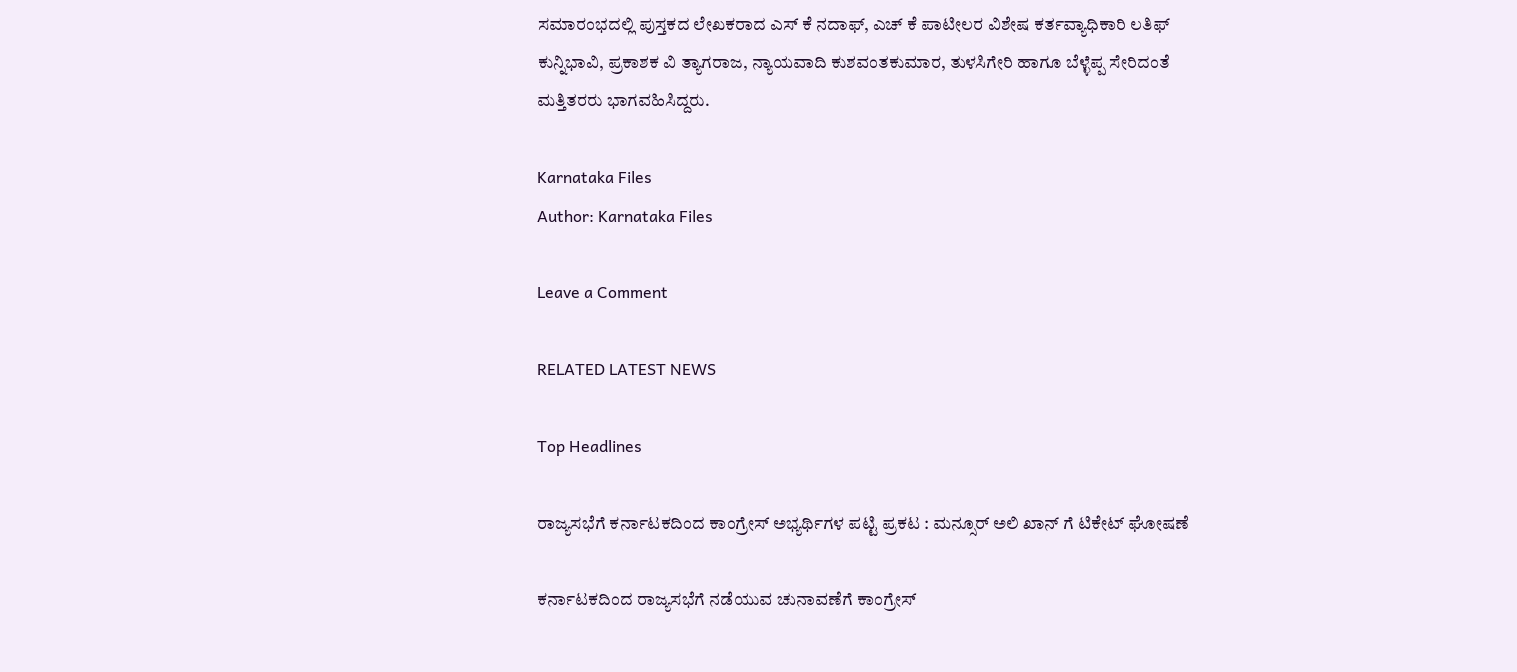ಸಮಾರಂಭದಲ್ಲಿ ಪುಸ್ತಕದ ಲೇಖಕರಾದ ಎಸ್ ಕೆ ನದಾಫ್, ಎಚ್ ಕೆ ಪಾಟೀಲರ ವಿಶೇಷ ಕರ್ತವ್ಯಾಧಿಕಾರಿ ಲತಿಫ್ ಕುನ್ನಿಭಾವಿ, ಪ್ರಕಾಶಕ ವಿ ತ್ಯಾಗರಾಜ, ನ್ಯಾಯವಾದಿ ಕುಶವಂತಕುಮಾರ, ತುಳಸಿಗೇರಿ ಹಾಗೂ ಬೆಳ್ಳೆಪ್ಪ ಸೇರಿದಂತೆ ಮತ್ತಿತರರು ಭಾಗವಹಿಸಿದ್ದರು.

Karnataka Files
Author: Karnataka Files

Leave a Comment

RELATED LATEST NEWS

Top Headlines

ರಾಜ್ಯಸಭೆಗೆ ಕರ್ನಾಟಕದಿಂದ ಕಾಂಗ್ರೇಸ್ ಅಭ್ಯರ್ಥಿಗಳ ಪಟ್ಟಿ ಪ್ರಕಟ : ಮನ್ಸೂರ್ ಅಲಿ ಖಾನ್ ಗೆ ಟಿಕೇಟ್ ಘೋಷಣೆ

ಕರ್ನಾಟಕದಿಂದ ರಾಜ್ಯಸಭೆಗೆ ನಡೆಯುವ ಚುನಾವಣೆಗೆ ಕಾಂಗ್ರೇಸ್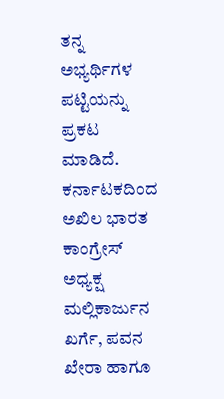ತನ್ನ ಅಭ್ಯರ್ಥಿಗಳ ಪಟ್ಟಿಯನ್ನು ಪ್ರಕಟ ಮಾಡಿದೆ. ಕರ್ನಾಟಕದಿಂದ ಅಖಿಲ ಭಾರತ ಕಾಂಗ್ರೇಸ್ ಅಧ್ಯಕ್ಷ ಮಲ್ಲಿಕಾರ್ಜುನ ಖರ್ಗೆ, ಪವನ ಖೇರಾ ಹಾಗೂ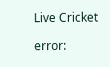Live Cricket

error: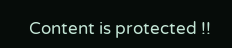Content is protected !!